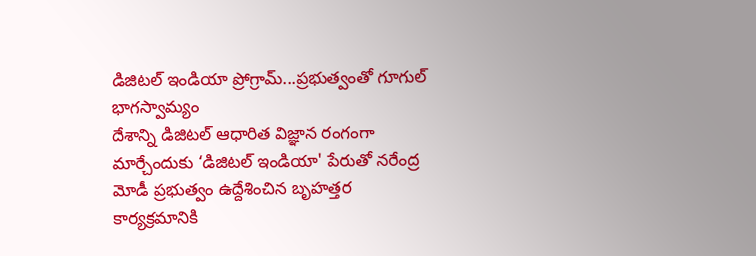డిజిటల్ ఇండియా ప్రోగ్రామ్...ప్రభుత్వంతో గూగుల్ భాగస్వామ్యం
దేశాన్ని డిజిటల్ ఆధారిత విజ్ఞాన రంగంగా మార్చేందుకు ‘డిజిటల్ ఇండియా' పేరుతో నరేంద్ర మోడీ ప్రభుత్వం ఉద్దేశించిన బృహత్తర కార్యక్రమానికి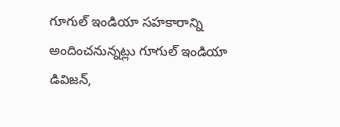గూగుల్ ఇండియా సహకారాన్ని అందించనున్నట్లు గూగుల్ ఇండియా డివిజన్,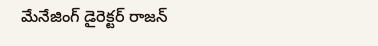మేనేజింగ్ డైరెక్టర్ రాజన్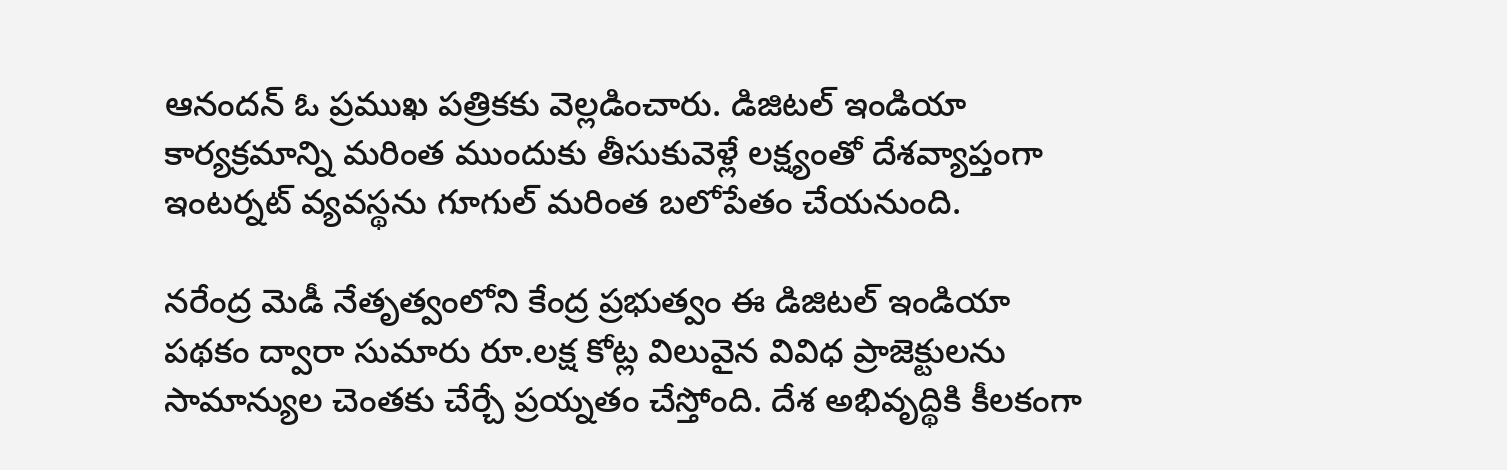ఆనందన్ ఓ ప్రముఖ పత్రికకు వెల్లడించారు. డిజిటల్ ఇండియా కార్యక్రమాన్ని మరింత ముందుకు తీసుకువెళ్లే లక్ష్యంతో దేశవ్యాప్తంగా ఇంటర్నట్ వ్యవస్థను గూగుల్ మరింత బలోపేతం చేయనుంది.

నరేంద్ర మెడీ నేతృత్వంలోని కేంద్ర ప్రభుత్వం ఈ డిజిటల్ ఇండియా పథకం ద్వారా సుమారు రూ.లక్ష కోట్ల విలువైన వివిధ ప్రాజెక్టులను సామాన్యుల చెంతకు చేర్చే ప్రయ్నతం చేస్తోంది. దేశ అభివృద్థికి కీలకంగా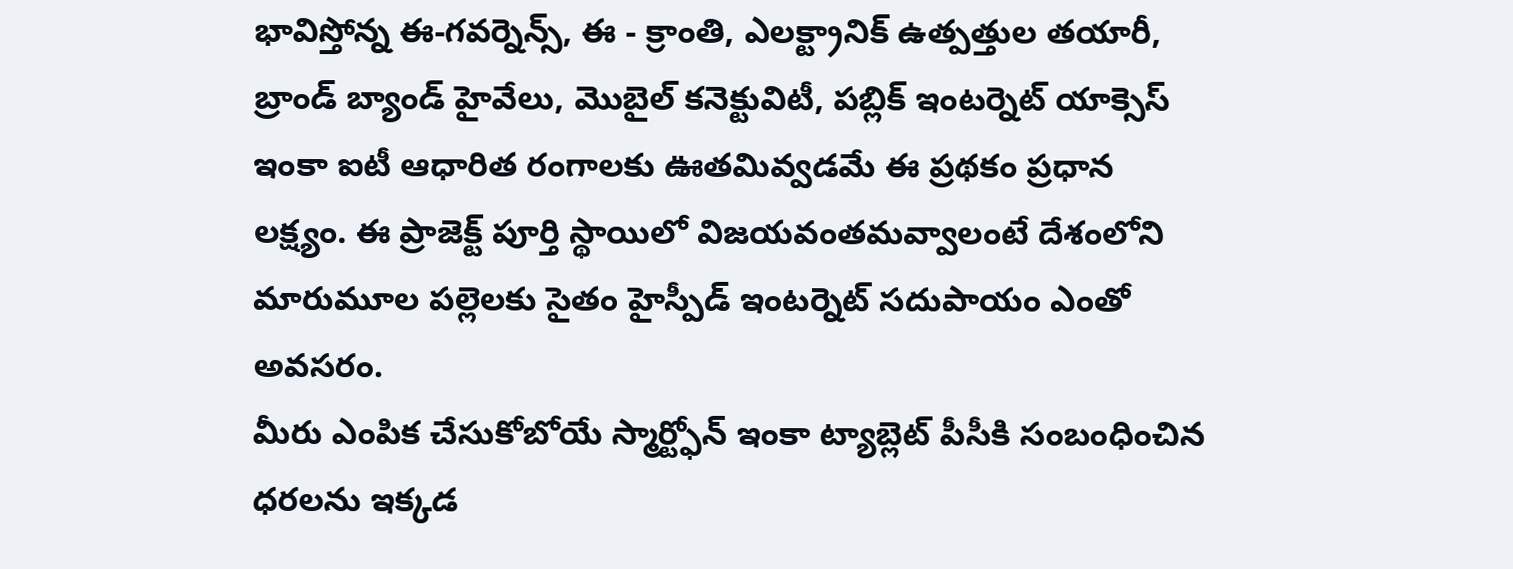భావిస్తోన్న ఈ-గవర్నెన్స్, ఈ - క్రాంతి, ఎలక్ట్రానిక్ ఉత్పత్తుల తయారీ, బ్రాండ్ బ్యాండ్ హైవేలు, మొబైల్ కనెక్టువిటీ, పబ్లిక్ ఇంటర్నెట్ యాక్సెస్ ఇంకా ఐటీ ఆధారిత రంగాలకు ఊతమివ్వడమే ఈ ప్రథకం ప్రధాన లక్ష్యం. ఈ ప్రాజెక్ట్ పూర్తి స్థాయిలో విజయవంతమవ్వాలంటే దేశంలోని మారుమూల పల్లెలకు సైతం హైస్పీడ్ ఇంటర్నెట్ సదుపాయం ఎంతో అవసరం.
మీరు ఎంపిక చేసుకోబోయే స్మార్ట్ఫోన్ ఇంకా ట్యాబ్లెట్ పీసీకి సంబంధించిన ధరలను ఇక్కడ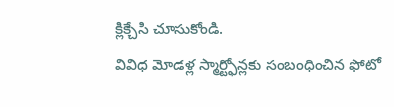క్లిక్చేసి చూసుకోండి.
వివిధ మోడళ్ల స్మార్ట్ఫోన్లకు సంబంధించిన ఫోటో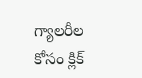గ్యాలరీల కోసం క్లిక్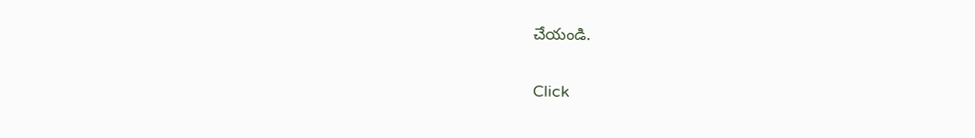చేయండి.


Click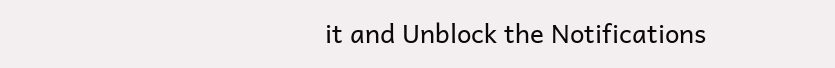it and Unblock the Notifications